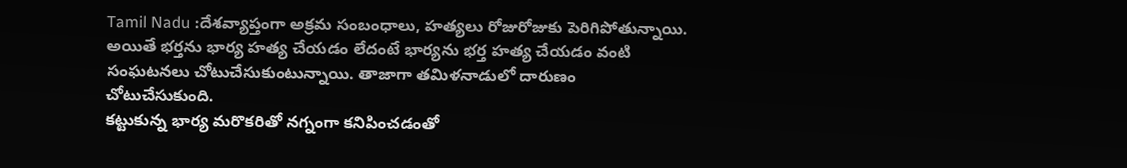Tamil Nadu :దేశవ్యాప్తంగా అక్రమ సంబంధాలు, హత్యలు రోజురోజుకు పెరిగిపోతున్నాయి. అయితే భర్తను భార్య హత్య చేయడం లేదంటే భార్యను భర్త హత్య చేయడం వంటి సంఘటనలు చోటుచేసుకుంటున్నాయి. తాజాగా తమిళనాడులో దారుణం చోటుచేసుకుంది.
కట్టుకున్న భార్య మరొకరితో నగ్నంగా కనిపించడంతో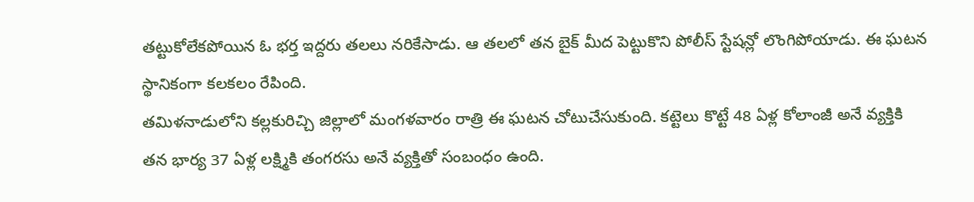తట్టుకోలేకపోయిన ఓ భర్త ఇద్దరు తలలు నరికేసాడు. ఆ తలలో తన బైక్ మీద పెట్టుకొని పోలీస్ స్టేషన్లో లొంగిపోయాడు. ఈ ఘటన స్థానికంగా కలకలం రేపింది.
తమిళనాడులోని కల్లకురిచ్చి జిల్లాలో మంగళవారం రాత్రి ఈ ఘటన చోటుచేసుకుంది. కట్టెలు కొట్టే 48 ఏళ్ల కోలాంజీ అనే వ్యక్తికి తన భార్య 37 ఏళ్ల లక్ష్మికి తంగరసు అనే వ్యక్తితో సంబంధం ఉంది.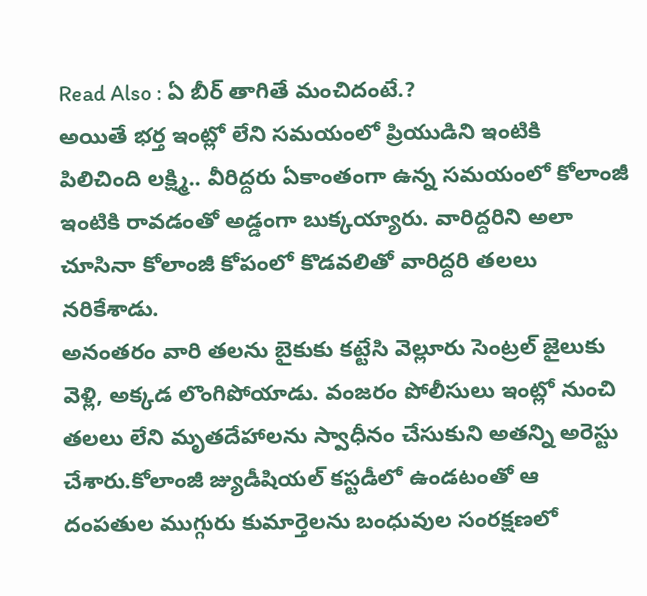Read Also : ఏ బీర్ తాగితే మంచిదంటే.?
అయితే భర్త ఇంట్లో లేని సమయంలో ప్రియుడిని ఇంటికి పిలిచింది లక్ష్మి.. వీరిద్దరు ఏకాంతంగా ఉన్న సమయంలో కోలాంజీ ఇంటికి రావడంతో అడ్డంగా బుక్కయ్యారు. వారిద్దరిని అలా చూసినా కోలాంజీ కోపంలో కొడవలితో వారిద్దరి తలలు నరికేశాడు.
అనంతరం వారి తలను బైకుకు కట్టేసి వెల్లూరు సెంట్రల్ జైలుకు వెళ్లి, అక్కడ లొంగిపోయాడు. వంజరం పోలీసులు ఇంట్లో నుంచి తలలు లేని మృతదేహాలను స్వాధీనం చేసుకుని అతన్ని అరెస్టు చేశారు.కోలాంజీ జ్యుడీషియల్ కస్టడీలో ఉండటంతో ఆ దంపతుల ముగ్గురు కుమార్తెలను బంధువుల సంరక్షణలో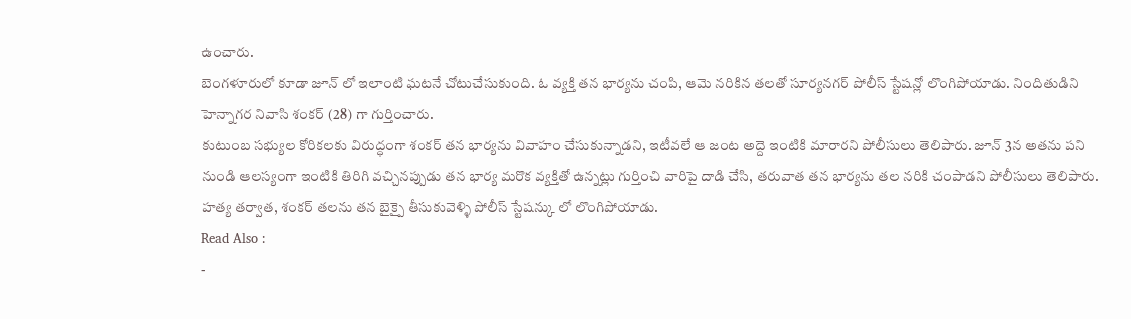ఉంచారు.
బెంగళూరులో కూడా జూన్ లో ఇలాంటి ఘటనే చోటుచేసుకుంది. ఓ వ్యక్తి తన భార్యను చంపి, ఆమె నరికిన తలతో సూర్యనగర్ పోలీస్ స్టేషన్లో లొంగిపోయాడు. నిందితుడిని హెన్నాగర నివాసి శంకర్ (28) గా గుర్తించారు.
కుటుంబ సభ్యుల కోరికలకు విరుద్ధంగా శంకర్ తన భార్యను వివాహం చేసుకున్నాడని, ఇటీవలే ఆ జంట అద్దె ఇంటికి మారారని పోలీసులు తెలిపారు. జూన్ 3న అతను పని నుండి ఆలస్యంగా ఇంటికి తిరిగి వచ్చినప్పుడు తన భార్య మరొక వ్యక్తితో ఉన్నట్లు గుర్తించి వారిపై దాడి చేసి, తరువాత తన భార్యను తల నరికి చంపాడని పోలీసులు తెలిపారు.
హత్య తర్వాత, శంకర్ తలను తన బైక్పై తీసుకువెళ్ళి పోలీస్ స్టేషన్కు లో లొంగిపోయాడు.
Read Also :
-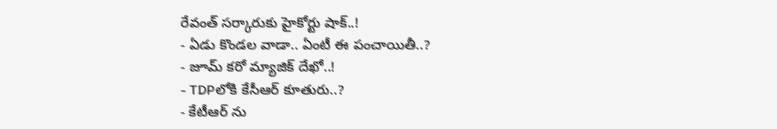రేవంత్ సర్కారుకు హైకోర్టు షాక్..!
- ఏడు కొండల వాడా.. ఏంటీ ఈ పంచాయితీ..?
- జూమ్ కరో మ్యాజిక్ దేఖో..!
- TDPలోకి కేసీఆర్ కూతురు..?
- కేటీఆర్ ను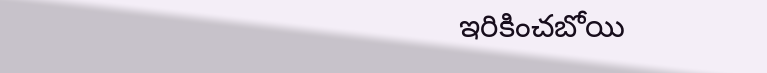ఇరికించబోయి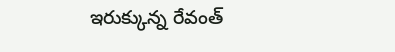ఇరుక్కున్న రేవంత్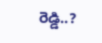రెడ్డి..?